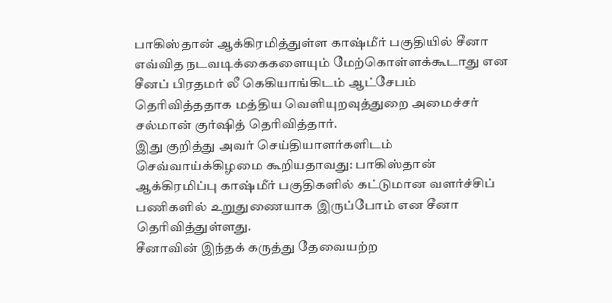பாகிஸ்தான் ஆக்கிரமித்துள்ள காஷ்மீர் பகுதியில் சீனா எவ்வித நடவடிக்கைகளையும் மேற்கொள்ளக்கூடாது என சீனப் பிரதமர் லீ கெகியாங்கிடம் ஆட்சேபம் தெரிவித்ததாக மத்திய வெளியுறவுத்துறை அமைச்சர் சல்மான் குர்ஷித் தெரிவித்தார்.
இது குறித்து அவர் செய்தியாளர்களிடம் செவ்வாய்க்கிழமை கூறியதாவது: பாகிஸ்தான் ஆக்கிரமிப்பு காஷ்மீர் பகுதிகளில் கட்டுமான வளர்ச்சிப் பணிகளில் உறுதுணையாக இருப்போம் என சீனா தெரிவித்துள்ளது.
சீனாவின் இந்தக் கருத்து தேவையற்ற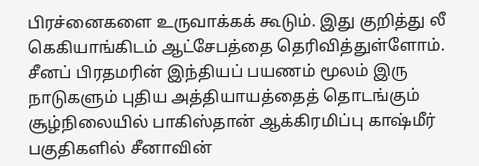பிரச்னைகளை உருவாக்கக் கூடும். இது குறித்து லீ கெகியாங்கிடம் ஆட்சேபத்தை தெரிவித்துள்ளோம். சீனப் பிரதமரின் இந்தியப் பயணம் மூலம் இரு நாடுகளும் புதிய அத்தியாயத்தைத் தொடங்கும் சூழ்நிலையில் பாகிஸ்தான் ஆக்கிரமிப்பு காஷ்மீர் பகுதிகளில் சீனாவின்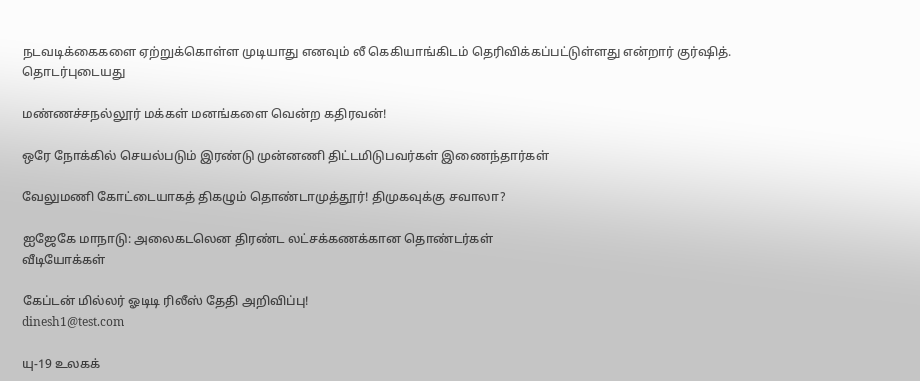நடவடிக்கைகளை ஏற்றுக்கொள்ள முடியாது எனவும் லீ கெகியாங்கிடம் தெரிவிக்கப்பட்டுள்ளது என்றார் குர்ஷித்.
தொடர்புடையது

மண்ணச்சநல்லூர் மக்கள் மனங்களை வென்ற கதிரவன்!

ஒரே நோக்கில் செயல்படும் இரண்டு முன்னணி திட்டமிடுபவர்கள் இணைந்தார்கள்

வேலுமணி கோட்டையாகத் திகழும் தொண்டாமுத்தூர்! திமுகவுக்கு சவாலா?

ஐஜேகே மாநாடு: அலைகடலென திரண்ட லட்சக்கணக்கான தொண்டர்கள்
வீடியோக்கள்

கேப்டன் மில்லர் ஓடிடி ரிலீஸ் தேதி அறிவிப்பு!
dinesh1@test.com

யு-19 உலகக்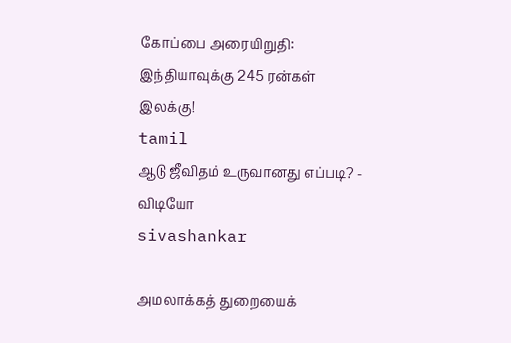கோப்பை அரையிறுதி: இந்தியாவுக்கு 245 ரன்கள் இலக்கு!
tamil
ஆடு ஜீவிதம் உருவானது எப்படி? - விடியோ
sivashankar

அமலாக்கத் துறையைக்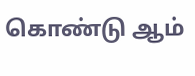கொண்டு ஆம்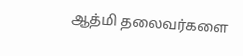ஆத்மி தலைவர்களை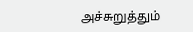அச்சுறுத்தும்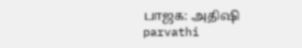பாஜக: அதிஷி
parvathi